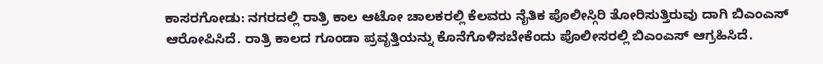ಕಾಸರಗೋಡು: ನಗರದಲ್ಲಿ ರಾತ್ರಿ ಕಾಲ ಆಟೋ ಚಾಲಕರಲ್ಲಿ ಕೆಲವರು ನೈತಿಕ ಪೊಲೀಸ್ಗಿರಿ ತೋರಿಸುತ್ತಿರುವು ದಾಗಿ ಬಿಎಂಎಸ್ ಆರೋಪಿಸಿದೆ. ರಾತ್ರಿ ಕಾಲದ ಗೂಂಡಾ ಪ್ರವೃತ್ತಿಯನ್ನು ಕೊನೆಗೊಳಿಸಬೇಕೆಂದು ಪೊಲೀಸರಲ್ಲಿ ಬಿಎಂಎಸ್ ಆಗ್ರಹಿಸಿದೆ.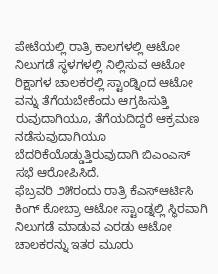ಪೇಟೆಯಲ್ಲಿ ರಾತ್ರಿ ಕಾಲಗಳಲ್ಲಿ ಆಟೋ ನಿಲುಗಡೆ ಸ್ಥಳಗಳಲ್ಲಿ ನಿಲ್ಲಿಸುವ ಆಟೋ ರಿಕ್ಷಾಗಳ ಚಾಲಕರಲ್ಲಿ ಸ್ಟಾಂಡ್ನಿಂದ ಆಟೋ ವನ್ನು ತೆಗೆಯಬೇಕೆಂದು ಆಗ್ರಹಿಸುತ್ತಿ ರುವುದಾಗಿಯೂ, ತೆಗೆಯದಿದ್ದರೆ ಆಕ್ರಮಣ ನಡೆಸುವುದಾಗಿಯೂ ಬೆದರಿಕೆಯೊಡ್ಡುತ್ತಿರುವುದಾಗಿ ಬಿಎಂಎಸ್ ಸಭೆ ಆರೋಪಿಸಿದೆ.
ಫೆಬ್ರವರಿ ೨೫ರಂದು ರಾತ್ರಿ ಕೆಎಸ್ಆರ್ಟಿಸಿ ಕಿಂಗ್ ಕೋಬ್ರಾ ಆಟೋ ಸ್ಟಾಂಡ್ನಲ್ಲಿ ಸ್ಥಿರವಾಗಿ ನಿಲುಗಡೆ ಮಾಡುವ ಎರಡು ಆಟೋ ಚಾಲಕರನ್ನು ಇತರ ಮೂರು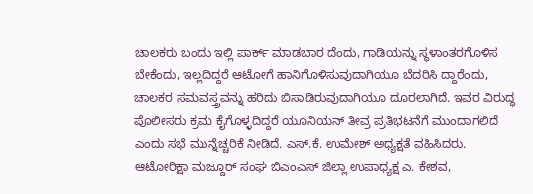ಚಾಲಕರು ಬಂದು ಇಲ್ಲಿ ಪಾರ್ಕ್ ಮಾಡಬಾರ ದೆಂದು, ಗಾಡಿಯನ್ನು ಸ್ಥಳಾಂತರಗೊಳಿಸ ಬೇಕೆಂದು, ಇಲ್ಲದಿದ್ದರೆ ಆಟೋಗೆ ಹಾನಿಗೊಳಿಸುವುದಾಗಿಯೂ ಬೆದರಿಸಿ ದ್ದಾರೆಂದು, ಚಾಲಕರ ಸಮವಸ್ತ್ರವನ್ನು ಹರಿದು ಬಿಸಾಡಿರುವುದಾಗಿಯೂ ದೂರಲಾಗಿದೆ. ಇವರ ವಿರುದ್ಧ ಪೊಲೀಸರು ಕ್ರಮ ಕೈಗೊಳ್ಳದಿದ್ದರೆ ಯೂನಿಯನ್ ತೀವ್ರ ಪ್ರತಿಭಟನೆಗೆ ಮುಂದಾಗಲಿದೆ ಎಂದು ಸಭೆ ಮುನ್ನೆಚ್ಚರಿಕೆ ನೀಡಿದೆ. ಎಸ್.ಕೆ. ಉಮೇಶ್ ಅಧ್ಯಕ್ಷತೆ ವಹಿಸಿದರು.
ಆಟೋರಿಕ್ಷಾ ಮಜ್ದೂರ್ ಸಂಘ ಬಿಎಂಎಸ್ ಜಿಲ್ಲಾ ಉಪಾಧ್ಯಕ್ಷ ಎ. ಕೇಶವ,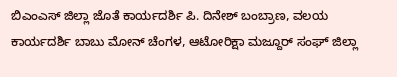ಬಿಎಂಎಸ್ ಜಿಲ್ಲಾ ಜೊತೆ ಕಾರ್ಯದರ್ಶಿ ಪಿ. ದಿನೇಶ್ ಬಂಬ್ರಾಣ, ವಲಯ ಕಾರ್ಯದರ್ಶಿ ಬಾಬು ಮೋನ್ ಚೆಂಗಳ, ಆಟೋರಿಕ್ಷಾ ಮಜ್ದೂರ್ ಸಂಘ್ ಜಿಲ್ಲಾ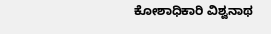ಕೋಶಾಧಿಕಾರಿ ವಿಶ್ವನಾಥ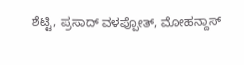ಶೆಟ್ಟಿ, ಪ್ರಸಾದ್ ವಳಪ್ಪೋತ್, ಮೋಹನ್ದಾಸ್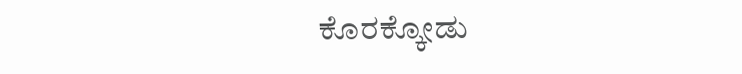ಕೊರಕ್ಕೋಡು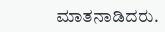ಮಾತನಾಡಿದರು.